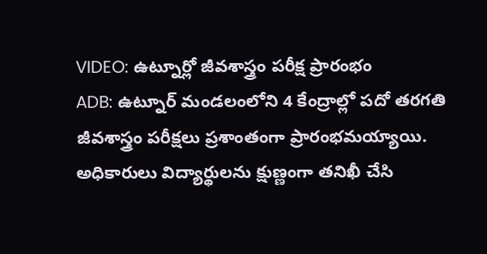VIDEO: ఉట్నూర్లో జీవశాస్త్రం పరీక్ష ప్రారంభం
ADB: ఉట్నూర్ మండలంలోని 4 కేంద్రాల్లో పదో తరగతి జీవశాస్త్రం పరీక్షలు ప్రశాంతంగా ప్రారంభమయ్యాయి. అధికారులు విద్యార్థులను క్షుణ్ణంగా తనిఖీ చేసి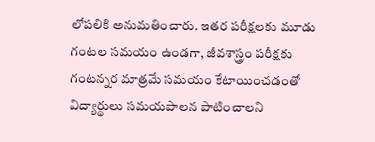లోపలికి అనుమతించారు. ఇతర పరీక్షలకు మూడు గంటల సమయం ఉండగా, జీవశాస్త్రం పరీక్షకు గంటన్నర మాత్రమే సమయం కేటాయించడంతో విద్యార్థులు సమయపాలన పాటించాలని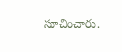సూచించారు.